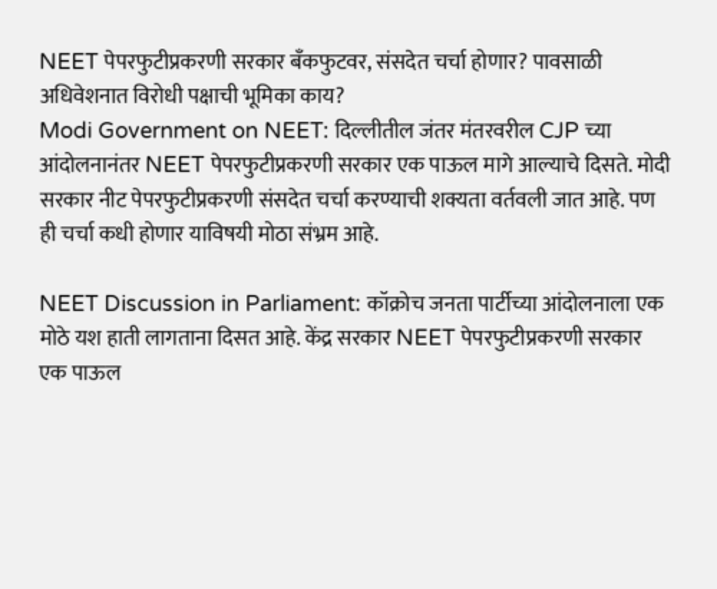NEET पेपरफुटीप्रकरणी सरकार बँकफुटवर, संसदेत चर्चा होणार? पावसाळी अधिवेशनात विरोधी पक्षाची भूमिका काय?
Modi Government on NEET: दिल्लीतील जंतर मंतरवरील CJP च्या आंदोलनानंतर NEET पेपरफुटीप्रकरणी सरकार एक पाऊल मागे आल्याचे दिसते. मोदी सरकार नीट पेपरफुटीप्रकरणी संसदेत चर्चा करण्याची शक्यता वर्तवली जात आहे. पण ही चर्चा कधी होणार याविषयी मोठा संभ्रम आहे.

NEET Discussion in Parliament: कॉक्रोच जनता पार्टीच्या आंदोलनाला एक मोठे यश हाती लागताना दिसत आहे. केंद्र सरकार NEET पेपरफुटीप्रकरणी सरकार एक पाऊल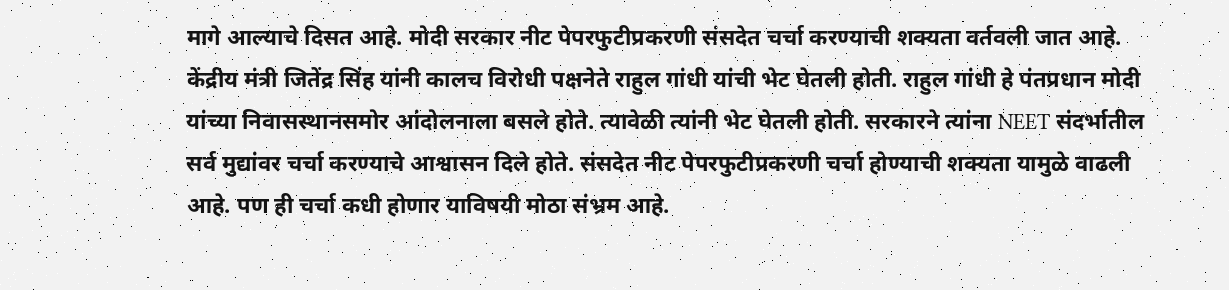मागे आल्याचे दिसत आहे. मोदी सरकार नीट पेपरफुटीप्रकरणी संसदेत चर्चा करण्याची शक्यता वर्तवली जात आहे. केंद्रीय मंत्री जितेंद्र सिंह यांनी कालच विरोधी पक्षनेते राहुल गांधी यांची भेट घेतली होती. राहुल गांधी हे पंतप्रधान मोदी यांच्या निवासस्थानसमोर आंदोलनाला बसले होते. त्यावेळी त्यांनी भेट घेतली होती. सरकारने त्यांना NEET संदर्भातील सर्व मुद्यांवर चर्चा करण्याचे आश्वासन दिले होते. संसदेत नीट पेपरफुटीप्रकरणी चर्चा होण्याची शक्यता यामुळे वाढली आहे. पण ही चर्चा कधी होणार याविषयी मोठा संभ्रम आहे.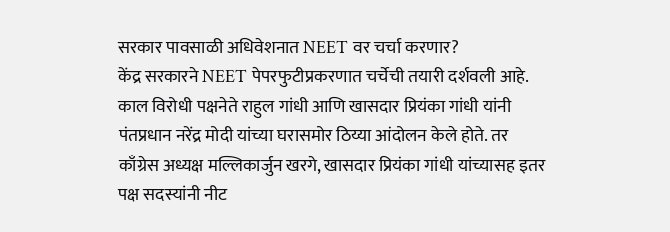सरकार पावसाळी अधिवेशनात NEET वर चर्चा करणार?
केंद्र सरकारने NEET पेपरफुटीप्रकरणात चर्चेची तयारी दर्शवली आहे. काल विरोधी पक्षनेते राहुल गांधी आणि खासदार प्रियंका गांधी यांनी पंतप्रधान नरेंद्र मोदी यांच्या घरासमोर ठिय्या आंदोलन केले होते. तर काँग्रेस अध्यक्ष मल्लिकार्जुन खरगे, खासदार प्रियंका गांधी यांच्यासह इतर पक्ष सदस्यांनी नीट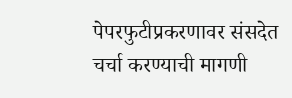पेपरफुटीप्रकरणावर संसदेत चर्चा करण्याची मागणी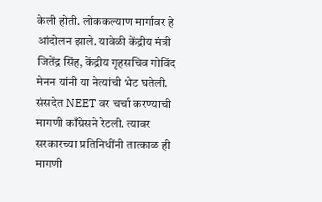केली होती. लोककल्याण मार्गावर हे आंदोलन झाले. यावेळी केंद्रीय मंत्री जितेंद्र सिंह, केंद्रीय गृहसचिव गोविंद मेनन यांनी या नेत्यांची भेट घतेली. संसदेत NEET वर चर्चा करण्याची मागणी काँग्रेसने रेटली. त्यावर सरकारच्या प्रतिनिधींनी तात्काळ ही मागणी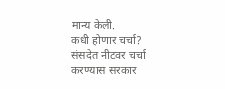मान्य केली.
कधी होणार चर्चा?
संसदेत नीटवर चर्चा करण्यास सरकार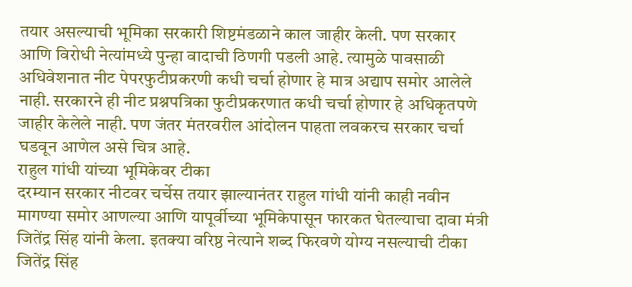तयार असल्याची भूमिका सरकारी शिष्टमंडळाने काल जाहीर केली. पण सरकार आणि विरोधी नेत्यांमध्ये पुन्हा वादाची ठिणगी पडली आहे. त्यामुळे पावसाळी अधिवेशनात नीट पेपरफुटीप्रकरणी कधी चर्चा होणार हे मात्र अद्याप समोर आलेले नाही. सरकारने ही नीट प्रश्नपत्रिका फुटीप्रकरणात कधी चर्चा होणार हे अधिकृतपणे जाहीर केलेले नाही. पण जंतर मंतरवरील आंदोलन पाहता लवकरच सरकार चर्चा घडवून आणेल असे चित्र आहे.
राहुल गांधी यांच्या भूमिकेवर टीका
दरम्यान सरकार नीटवर चर्चेस तयार झाल्यानंतर राहुल गांधी यांनी काही नवीन मागण्या समोर आणल्या आणि यापूर्वीच्या भूमिकेपासून फारकत घेतल्याचा दावा मंत्री जितेंद्र सिंह यांनी केला. इतक्या वरिष्ठ नेत्याने शब्द फिरवणे योग्य नसल्याची टीका जितेंद्र सिंह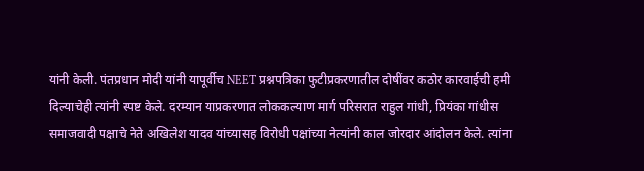यांनी केली. पंतप्रधान मोदी यांनी यापूर्वीच NEET प्रश्नपत्रिका फुटीप्रकरणातील दोषींवर कठोर कारवाईची हमी दिल्याचेही त्यांनी स्पष्ट केले. दरम्यान याप्रकरणात लोककल्याण मार्ग परिसरात राहुल गांधी, प्रियंका गांधीस समाजवादी पक्षाचे नेते अखिलेश यादव यांच्यासह विरोधी पक्षांच्या नेत्यांनी काल जोरदार आंदोलन केले. त्यांना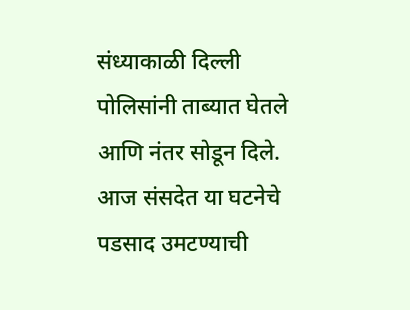संध्याकाळी दिल्ली पोलिसांनी ताब्यात घेतले आणि नंतर सोडून दिले. आज संसदेत या घटनेचे पडसाद उमटण्याची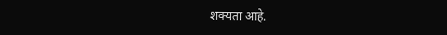शक्यता आहे.